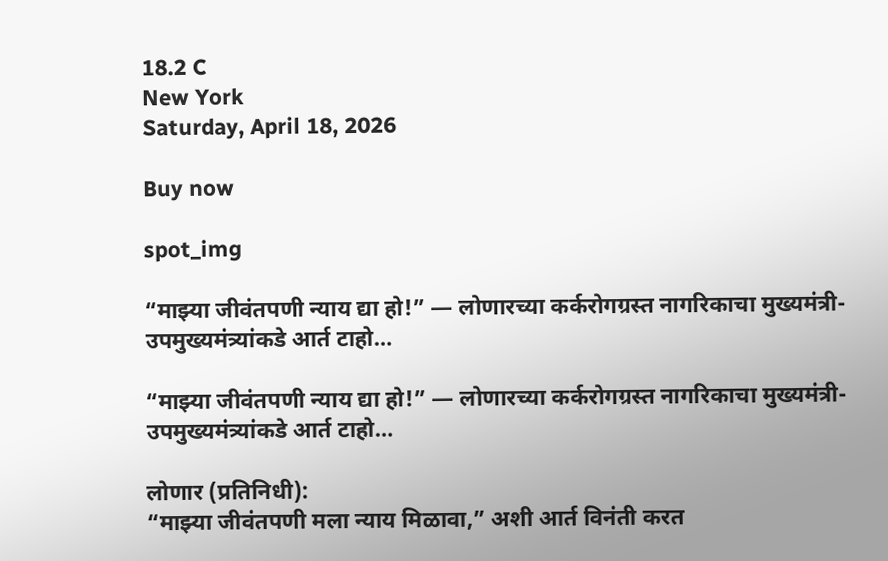18.2 C
New York
Saturday, April 18, 2026

Buy now

spot_img

“माझ्या जीवंतपणी न्याय द्या हो!” — लोणारच्या कर्करोगग्रस्त नागरिकाचा मुख्यमंत्री-उपमुख्यमंत्र्यांकडे आर्त टाहो…

“माझ्या जीवंतपणी न्याय द्या हो!” — लोणारच्या कर्करोगग्रस्त नागरिकाचा मुख्यमंत्री-उपमुख्यमंत्र्यांकडे आर्त टाहो…

लोणार (प्रतिनिधी):
“माझ्या जीवंतपणी मला न्याय मिळावा,” अशी आर्त विनंती करत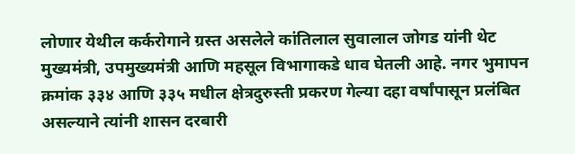लोणार येथील कर्करोगाने ग्रस्त असलेले कांतिलाल सुवालाल जोगड यांनी थेट मुख्यमंत्री, उपमुख्यमंत्री आणि महसूल विभागाकडे धाव घेतली आहे. नगर भुमापन क्रमांक ३३४ आणि ३३५ मधील क्षेत्रदुरुस्ती प्रकरण गेल्या दहा वर्षांपासून प्रलंबित असल्याने त्यांनी शासन दरबारी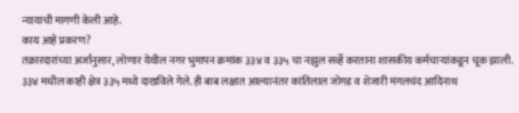न्यायाची मागणी केली आहे.
काय आहे प्रकरण?
तक्रारदारांच्या अर्जानुसार, लोणार येथील नगर भुमापन क्रमांक ३३४ व ३३५ चा नझुल सर्व्हे करताना शासकीय कर्मचाऱ्यांकडून चूक झाली. ३३४ मधील काही क्षेत्र ३३५ मध्ये दाखविले गेले. ही बाब लक्षात आल्यानंतर कांतिलाल जोगड व शेजारी मंगलचंद आदिनाथ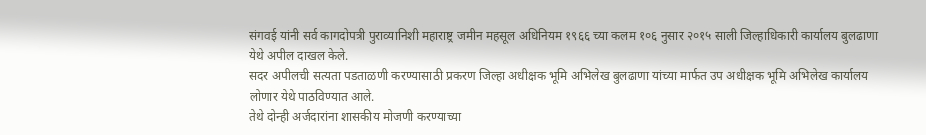संगवई यांनी सर्व कागदोपत्री पुराव्यानिशी महाराष्ट्र जमीन महसूल अधिनियम १९६६ च्या कलम १०६ नुसार २०१५ साली जिल्हाधिकारी कार्यालय बुलढाणा येथे अपील दाखल केले.
सदर अपीलची सत्यता पडताळणी करण्यासाठी प्रकरण जिल्हा अधीक्षक भूमि अभिलेख बुलढाणा यांच्या मार्फत उप अधीक्षक भूमि अभिलेख कार्यालय लोणार येथे पाठविण्यात आले.
तेथे दोन्ही अर्जदारांना शासकीय मोजणी करण्याच्या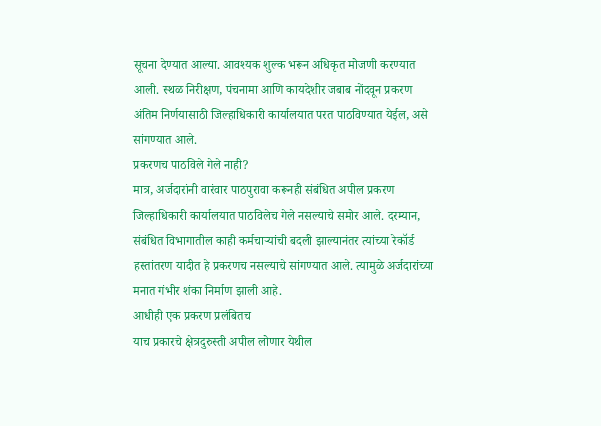सूचना देण्यात आल्या. आवश्यक शुल्क भरून अधिकृत मोजणी करण्यात आली. स्थळ निरीक्षण, पंचनामा आणि कायदेशीर जबाब नोंदवून प्रकरण अंतिम निर्णयासाठी जिल्हाधिकारी कार्यालयात परत पाठविण्यात येईल, असे सांगण्यात आले.
प्रकरणच पाठविले गेले नाही?
मात्र, अर्जदारांनी वारंवार पाठपुरावा करूनही संबंधित अपील प्रकरण जिल्हाधिकारी कार्यालयात पाठविलेच गेले नसल्याचे समोर आले. दरम्यान, संबंधित विभागातील काही कर्मचाऱ्यांची बदली झाल्यानंतर त्यांच्या रेकॉर्ड हस्तांतरण यादीत हे प्रकरणच नसल्याचे सांगण्यात आले. त्यामुळे अर्जदारांच्या मनात गंभीर शंका निर्माण झाली आहे.
आधीही एक प्रकरण प्रलंबितच
याच प्रकारचे क्षेत्रदुरुस्ती अपील लोणार येथील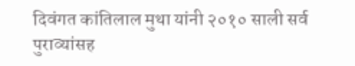दिवंगत कांतिलाल मुथा यांनी २०१० साली सर्व पुराव्यांसह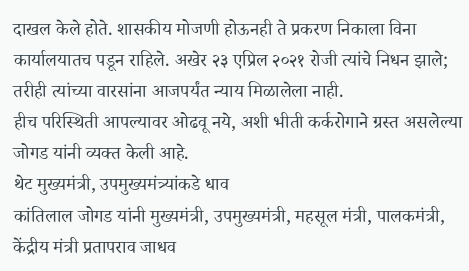दाखल केले होते. शासकीय मोजणी होऊनही ते प्रकरण निकाला विना कार्यालयातच पडून राहिले. अखेर २३ एप्रिल २०२१ रोजी त्यांचे निधन झाले; तरीही त्यांच्या वारसांना आजपर्यंत न्याय मिळालेला नाही.
हीच परिस्थिती आपल्यावर ओढवू नये, अशी भीती कर्करोगाने ग्रस्त असलेल्या जोगड यांनी व्यक्त केली आहे.
थेट मुख्यमंत्री, उपमुख्यमंत्र्यांकडे धाव
कांतिलाल जोगड यांनी मुख्यमंत्री, उपमुख्यमंत्री, महसूल मंत्री, पालकमंत्री, केंद्रीय मंत्री प्रतापराव जाधव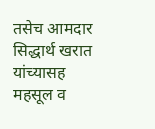तसेच आमदार सिद्धार्थ खरात यांच्यासह महसूल व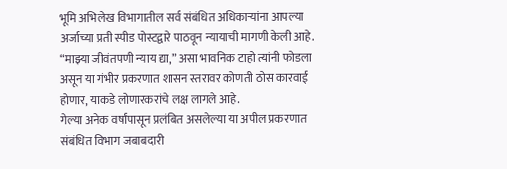भूमि अभिलेख विभागातील सर्व संबंधित अधिकाऱ्यांना आपल्या अर्जाच्या प्रती स्पीड पोस्टद्वारे पाठवून न्यायाची मागणी केली आहे.
“माझ्या जीवंतपणी न्याय द्या,” असा भावनिक टाहो त्यांनी फोडला असून या गंभीर प्रकरणात शासन स्तरावर कोणती ठोस कारवाई होणार, याकडे लोणारकरांचे लक्ष लागले आहे.
गेल्या अनेक वर्षांपासून प्रलंबित असलेल्या या अपील प्रकरणात संबंधित विभाग जबाबदारी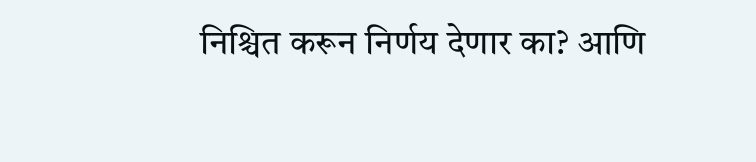निश्चित करून निर्णय देणार का? आणि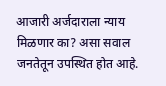आजारी अर्जदाराला न्याय मिळणार का? असा सवाल जनतेतून उपस्थित होत आहे.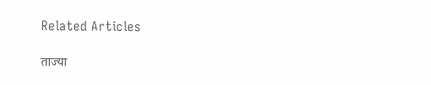Related Articles

ताज्या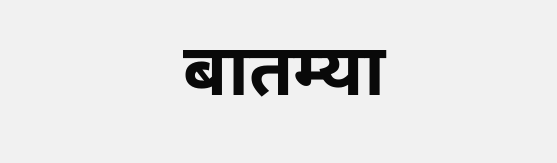बातम्या